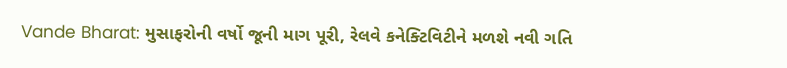Vande Bharat: મુસાફરોની વર્ષો જૂની માગ પૂરી, રેલવે કનેક્ટિવિટીને મળશે નવી ગતિ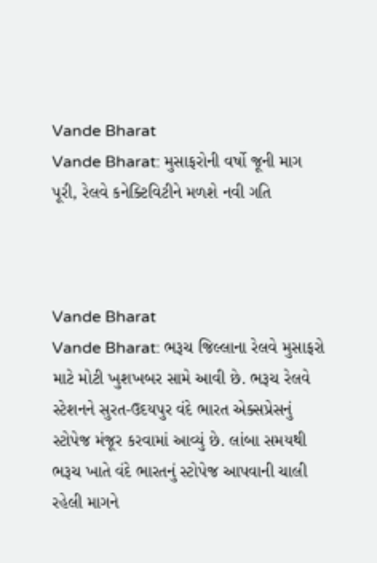Vande Bharat
Vande Bharat: મુસાફરોની વર્ષો જૂની માગ પૂરી, રેલવે કનેક્ટિવિટીને મળશે નવી ગતિ



Vande Bharat
Vande Bharat: ભરૂચ જિલ્લાના રેલવે મુસાફરો માટે મોટી ખુશખબર સામે આવી છે. ભરૂચ રેલવે સ્ટેશનને સુરત-ઉદયપુર વંદે ભારત એક્સપ્રેસનું સ્ટોપેજ મંજૂર કરવામાં આવ્યું છે. લાંબા સમયથી ભરૂચ ખાતે વંદે ભારતનું સ્ટોપેજ આપવાની ચાલી રહેલી માગને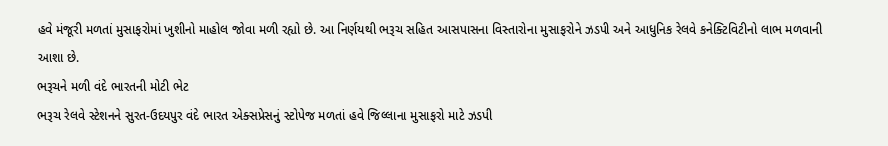હવે મંજૂરી મળતાં મુસાફરોમાં ખુશીનો માહોલ જોવા મળી રહ્યો છે. આ નિર્ણયથી ભરૂચ સહિત આસપાસના વિસ્તારોના મુસાફરોને ઝડપી અને આધુનિક રેલવે કનેક્ટિવિટીનો લાભ મળવાની આશા છે.
ભરૂચને મળી વંદે ભારતની મોટી ભેટ
ભરૂચ રેલવે સ્ટેશનને સુરત-ઉદયપુર વંદે ભારત એક્સપ્રેસનું સ્ટોપેજ મળતાં હવે જિલ્લાના મુસાફરો માટે ઝડપી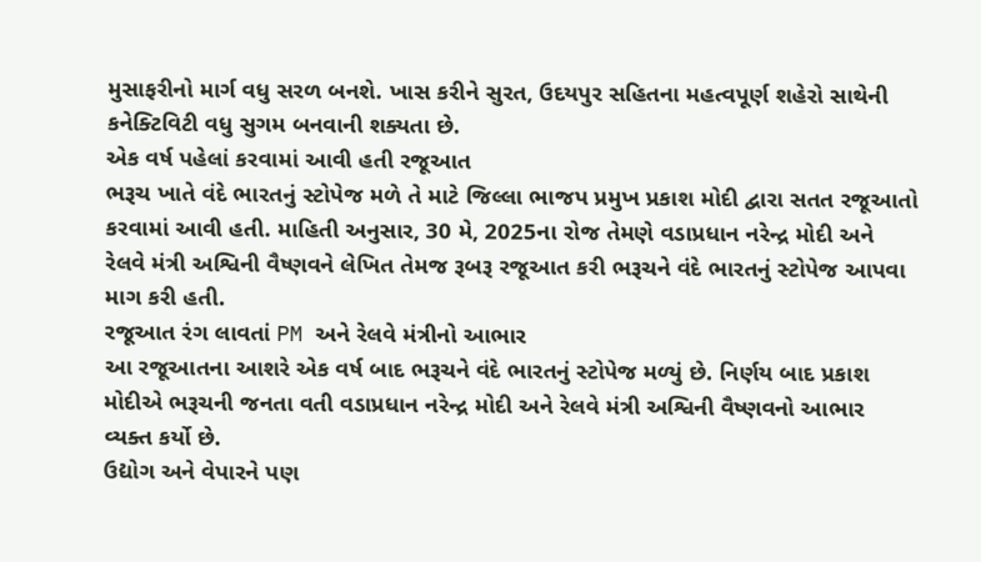મુસાફરીનો માર્ગ વધુ સરળ બનશે. ખાસ કરીને સુરત, ઉદયપુર સહિતના મહત્વપૂર્ણ શહેરો સાથેની કનેક્ટિવિટી વધુ સુગમ બનવાની શક્યતા છે.
એક વર્ષ પહેલાં કરવામાં આવી હતી રજૂઆત
ભરૂચ ખાતે વંદે ભારતનું સ્ટોપેજ મળે તે માટે જિલ્લા ભાજપ પ્રમુખ પ્રકાશ મોદી દ્વારા સતત રજૂઆતો કરવામાં આવી હતી. માહિતી અનુસાર, 30 મે, 2025ના રોજ તેમણે વડાપ્રધાન નરેન્દ્ર મોદી અને રેલવે મંત્રી અશ્વિની વૈષ્ણવને લેખિત તેમજ રૂબરૂ રજૂઆત કરી ભરૂચને વંદે ભારતનું સ્ટોપેજ આપવા માગ કરી હતી.
રજૂઆત રંગ લાવતાં PM અને રેલવે મંત્રીનો આભાર
આ રજૂઆતના આશરે એક વર્ષ બાદ ભરૂચને વંદે ભારતનું સ્ટોપેજ મળ્યું છે. નિર્ણય બાદ પ્રકાશ મોદીએ ભરૂચની જનતા વતી વડાપ્રધાન નરેન્દ્ર મોદી અને રેલવે મંત્રી અશ્વિની વૈષ્ણવનો આભાર વ્યક્ત કર્યો છે.
ઉદ્યોગ અને વેપારને પણ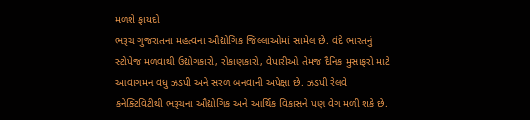મળશે ફાયદો
ભરૂચ ગુજરાતના મહત્વના ઔદ્યોગિક જિલ્લાઓમાં સામેલ છે. વંદે ભારતનું સ્ટોપેજ મળવાથી ઉદ્યોગકારો, રોકાણકારો, વેપારીઓ તેમજ દૈનિક મુસાફરો માટે આવાગમન વધુ ઝડપી અને સરળ બનવાની અપેક્ષા છે. ઝડપી રેલવે કનેક્ટિવિટીથી ભરૂચના ઔદ્યોગિક અને આર્થિક વિકાસને પણ વેગ મળી શકે છે.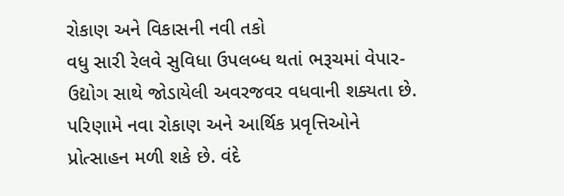રોકાણ અને વિકાસની નવી તકો
વધુ સારી રેલવે સુવિધા ઉપલબ્ધ થતાં ભરૂચમાં વેપાર-ઉદ્યોગ સાથે જોડાયેલી અવરજવર વધવાની શક્યતા છે. પરિણામે નવા રોકાણ અને આર્થિક પ્રવૃત્તિઓને પ્રોત્સાહન મળી શકે છે. વંદે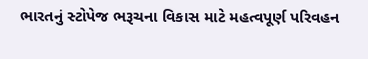ભારતનું સ્ટોપેજ ભરૂચના વિકાસ માટે મહત્વપૂર્ણ પરિવહન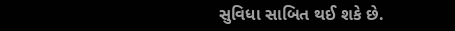સુવિધા સાબિત થઈ શકે છે.